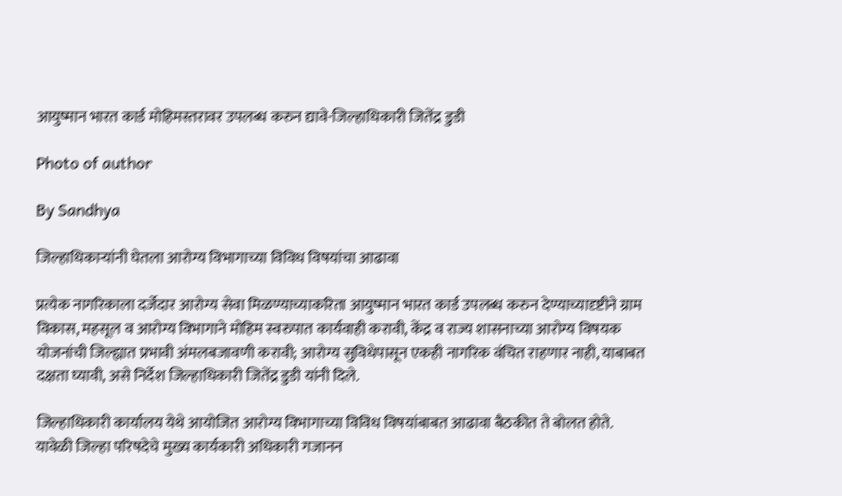आयुष्मान भारत कार्ड मोहिमस्तरावर उपलब्ध करुन द्यावे-जिल्हाधिकारी जितेंद्र डुडी

Photo of author

By Sandhya

जिल्हाधिकाऱ्यांनी घेतला आरोग्य विभागाच्या विविध विषयांचा आढावा

प्रत्येक नागरिकाला दर्जेदार आरोग्य सेवा मिळण्याच्याकरिता आयुष्मान भारत कार्ड उपलब्ध करुन देण्याच्यादृष्टीने ग्राम विकास, महसूल व आरोग्य विभागाने मोहिम स्वरुपात कार्यवाही करावी, केंद्र व राज्य शासनाच्या आरोग्य विषयक योजनांची जिल्ह्यात प्रभावी अंमलबजावणी करावी; आरोग्य सुविधेपासून एकही नागरिक वंचित राहणार नाही, याबाबत दक्षता घ्यावी, असे निर्देश जिल्हाधिकारी जितेंद्र डुडी यांनी दिले.

जिल्हाधिकारी कार्यालय येथे आयोजित आरोग्य विभागाच्या विविध विषयांबाबत आढावा बैठकीत ते बोलत होते. यावेळी जिल्हा परिषदेचे मुख्य कार्यकारी अधिकारी गजानन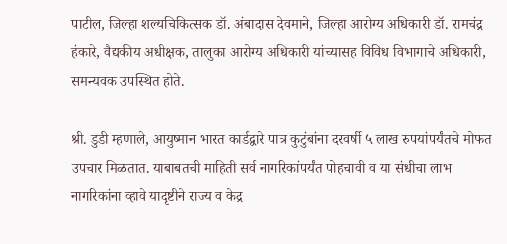पाटील, जिल्हा शल्यचिकित्सक डॉ. अंबादास देवमाने, जिल्हा आरोग्य अधिकारी डॉ. रामचंद्र हंकारे, वैद्यकीय अधीक्षक, तालुका आरोग्य अधिकारी यांच्यासह विविध विभागाचे अधिकारी, समन्यवक उपस्थित होते.

श्री. डुडी म्हणाले, आयुष्मान भारत कार्डद्वारे पात्र कुटुंबांना दरवर्षी ५ लाख रुपयांपर्यंतचे मोफत उपचार मिळतात. याबाबतची माहिती सर्व नागरिकांपर्यंत पोहचावी व या संधीचा लाभ नागरिकांना व्हावे यादृष्टीने राज्य व केद्र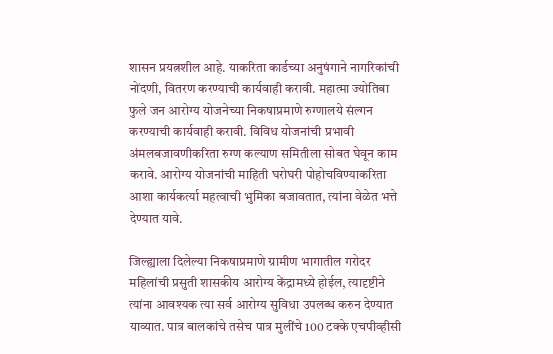शासन प्रयत्नशील आहे. याकरिता कार्डच्या अनुषंगाने नागरिकांची नोंदणी, वितरण करण्याची कार्यवाही करावी. महात्मा ज्योतिबा फुले जन आरोग्य योजनेच्या निकषाप्रमाणे रुग्णालये संल्गन करण्याची कार्यवाही करावी. विविध योजनांची प्रभावी अंमलबजावणीकरिता रुग्ण कल्याण समितीला सोबत घेवून काम करावे. आरोग्य योजनांची माहिती घरोघरी पोहोचविण्याकरिता आशा कार्यकर्त्या महत्वाची भुमिका बजावतात, त्यांना वेळेत भत्ते देण्यात यावे.

जिल्ह्याला दिलेल्या निकषाप्रमाणे ग्रामीण भागातील गरोदर महिलांची प्रसुती शासकीय आरोग्य केंद्रामध्ये होईल, त्यादृष्टीने त्यांना आवश्यक त्या सर्व आरोग्य सुविधा उपलब्ध करुन देण्यात याव्यात. पात्र बालकांचे तसेच पात्र मुलींचे 100 टक्के एचपीव्हीसी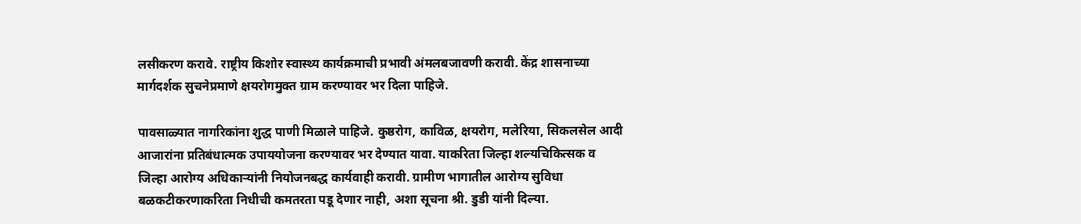लसीकरण करावे. राष्ट्रीय किशोर स्वास्थ्य कार्यक्रमाची प्रभावी अंमलबजावणी करावी. केंद्र शासनाच्या मार्गदर्शक सुचनेप्रमाणे क्षयरोगमुक्त ग्राम करण्यावर भर दिला पाहिजे.

पावसाळ्यात नागरिकांना शुद्ध पाणी मिळाले पाहिजे. कुष्ठरोग, काविळ, क्षयरोग, मलेरिया, सिकलसेल आदी आजारांना प्रतिबंधात्मक उपाययोजना करण्यावर भर देण्यात यावा. याकरिता जिल्हा शल्यचिकित्सक व जिल्हा आरोग्य अधिकाऱ्यांनी नियोजनबद्ध कार्यवाही करावी. ग्रामीण भागातील आरोग्य सुविधा बळकटीकरणाकरिता निधीची कमतरता पडू देणार नाही, अशा सूचना श्री. डुडी यांनी दिल्या.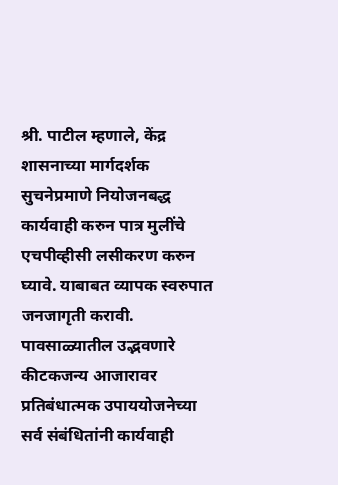श्री. पाटील म्हणाले, केंद्र शासनाच्या मार्गदर्शक सुचनेप्रमाणे नियोजनबद्ध कार्यवाही करुन पात्र मुलींचे एचपीव्हीसी लसीकरण करुन घ्यावे. याबाबत व्यापक स्वरुपात जनजागृती करावी. पावसाळ्यातील उद्भवणारे कीटकजन्य आजारावर प्रतिबंधात्मक उपाययोजनेच्या सर्व संबंधितांनी कार्यवाही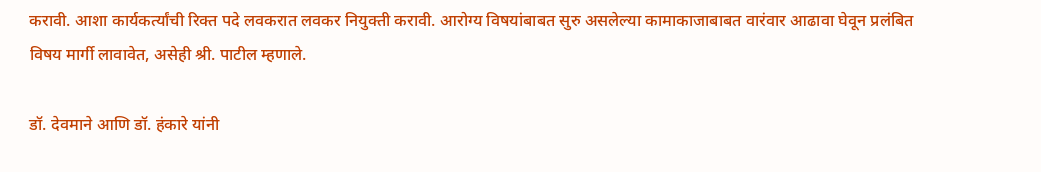करावी. आशा कार्यकर्त्यांची रिक्त पदे लवकरात लवकर नियुक्ती करावी. आरोग्य विषयांबाबत सुरु असलेल्या कामाकाजाबाबत वारंवार आढावा घेवून प्रलंबित विषय मार्गी लावावेत, असेही श्री. पाटील म्हणाले.

डॉ. देवमाने आणि डॉ. हंकारे यांनी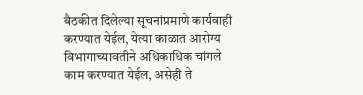बैठकीत दिलेल्या सूचनांप्रमाणे कार्यवाही करण्यात येईल, येत्या काळात आरोग्य विभागाच्यावतीने अधिकाधिक चांगले काम करण्यात येईल, असेही ते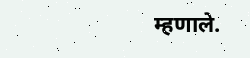म्हणाले.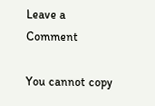Leave a Comment

You cannot copy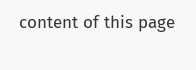content of this page